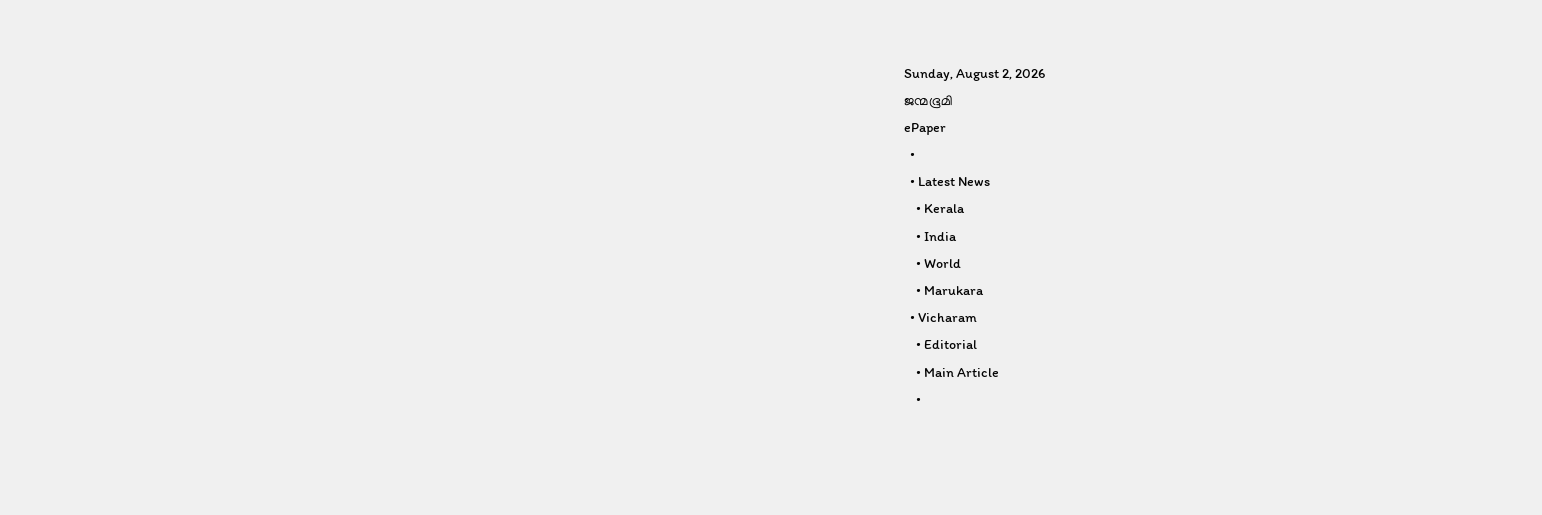Sunday, August 2, 2026
ജന്മഭൂമി
ePaper
  •
  • Latest News
    • Kerala
    • India
    • World
    • Marukara
  • Vicharam
    • Editorial
    • Main Article
    •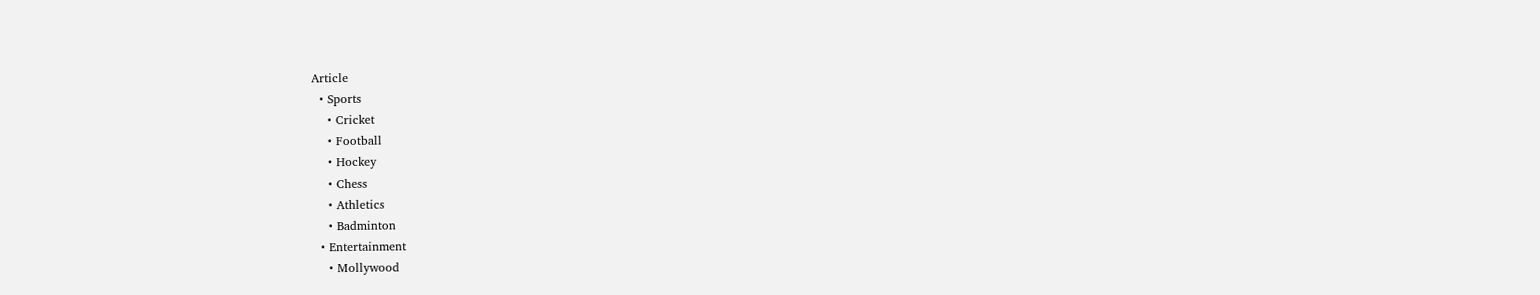Article
  • Sports
    • Cricket
    • Football
    • Hockey
    • Chess
    • Athletics
    • Badminton
  • Entertainment
    • Mollywood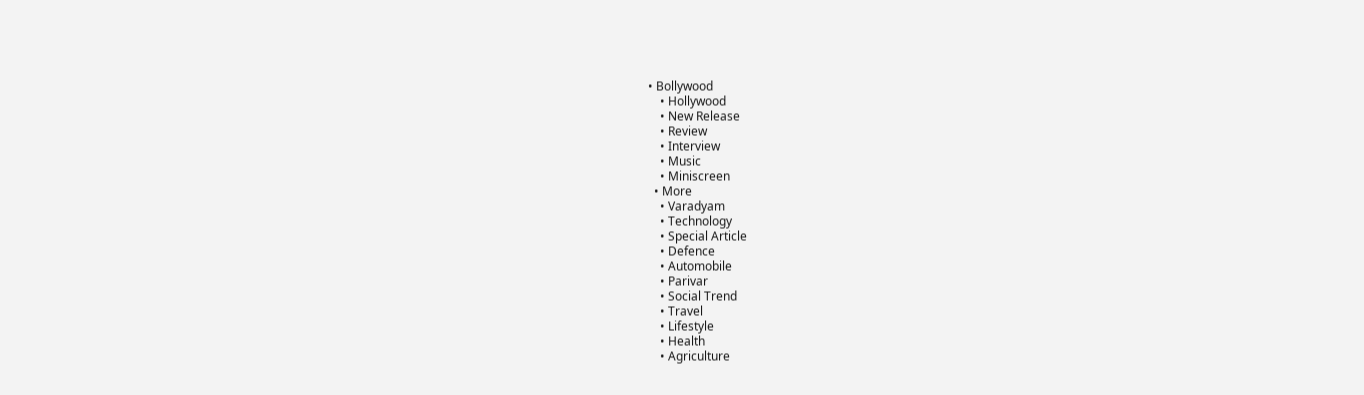• Bollywood
    • Hollywood
    • New Release
    • Review
    • Interview
    • Music
    • Miniscreen
  • More
    • Varadyam
    • Technology
    • Special Article
    • Defence
    • Automobile
    • Parivar
    • Social Trend
    • Travel
    • Lifestyle
    • Health
    • Agriculture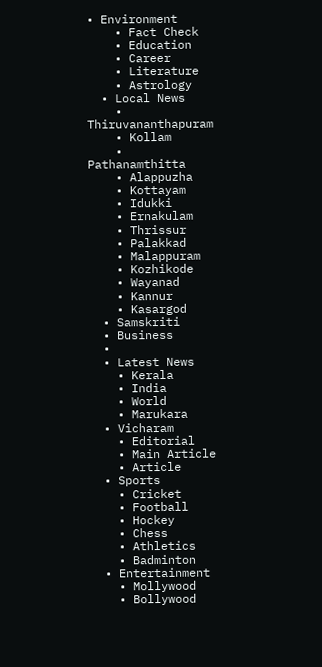• Environment
    • Fact Check
    • Education
    • Career
    • Literature
    • Astrology
  • Local News
    • Thiruvananthapuram
    • Kollam
    • Pathanamthitta
    • Alappuzha
    • Kottayam
    • Idukki
    • Ernakulam
    • Thrissur
    • Palakkad
    • Malappuram
    • Kozhikode
    • Wayanad
    • Kannur
    • Kasargod
  • Samskriti
  • Business
  •
  • Latest News
    • Kerala
    • India
    • World
    • Marukara
  • Vicharam
    • Editorial
    • Main Article
    • Article
  • Sports
    • Cricket
    • Football
    • Hockey
    • Chess
    • Athletics
    • Badminton
  • Entertainment
    • Mollywood
    • Bollywood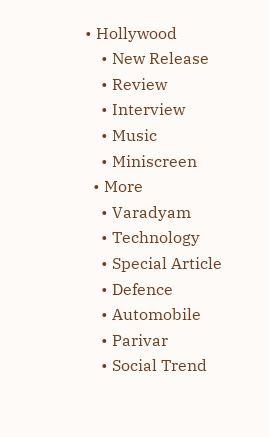• Hollywood
    • New Release
    • Review
    • Interview
    • Music
    • Miniscreen
  • More
    • Varadyam
    • Technology
    • Special Article
    • Defence
    • Automobile
    • Parivar
    • Social Trend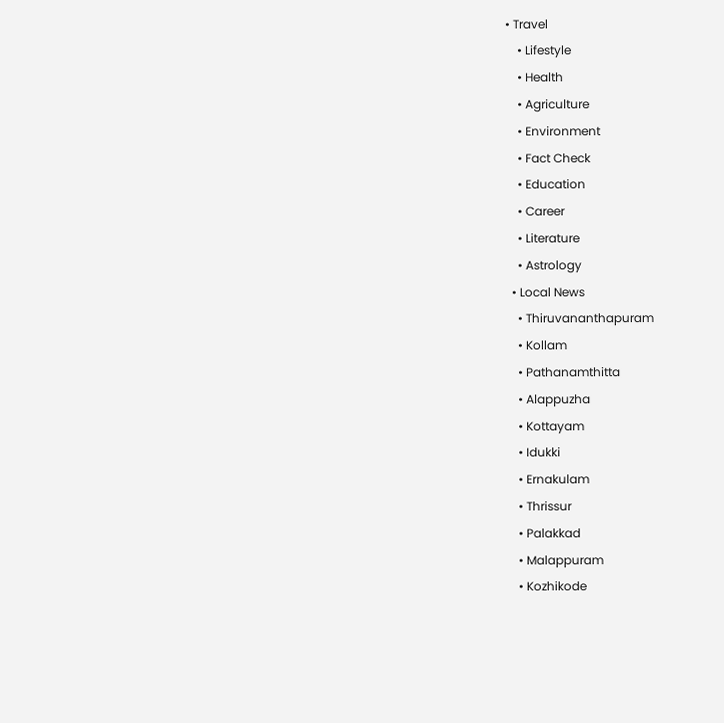• Travel
    • Lifestyle
    • Health
    • Agriculture
    • Environment
    • Fact Check
    • Education
    • Career
    • Literature
    • Astrology
  • Local News
    • Thiruvananthapuram
    • Kollam
    • Pathanamthitta
    • Alappuzha
    • Kottayam
    • Idukki
    • Ernakulam
    • Thrissur
    • Palakkad
    • Malappuram
    • Kozhikode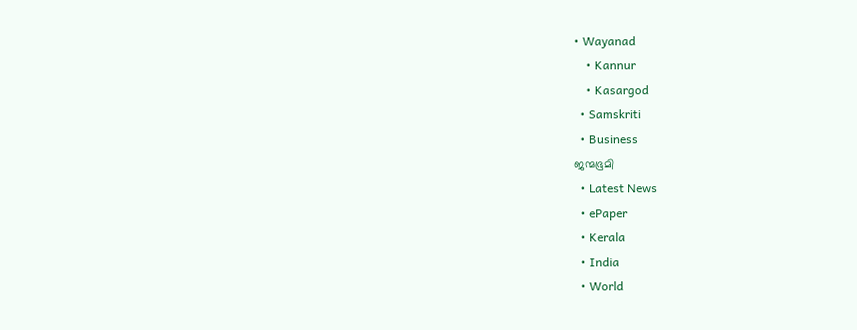• Wayanad
    • Kannur
    • Kasargod
  • Samskriti
  • Business
ജന്മഭൂമി
  • Latest News
  • ePaper
  • Kerala
  • India
  • World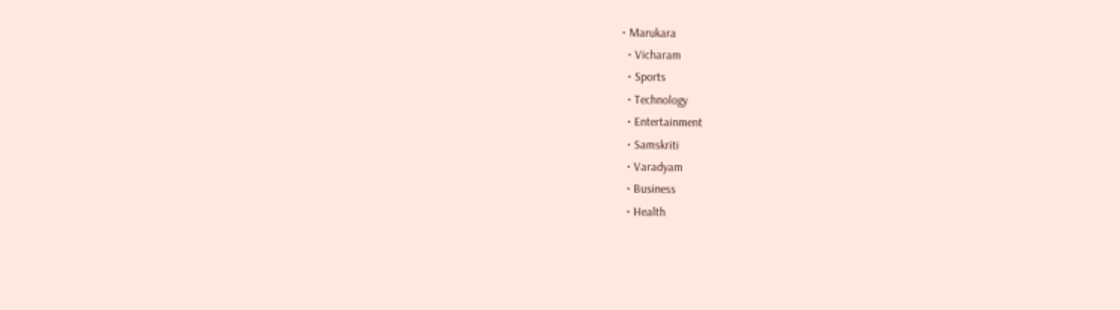• Marukara
  • Vicharam
  • Sports
  • Technology
  • Entertainment
  • Samskriti
  • Varadyam
  • Business
  • Health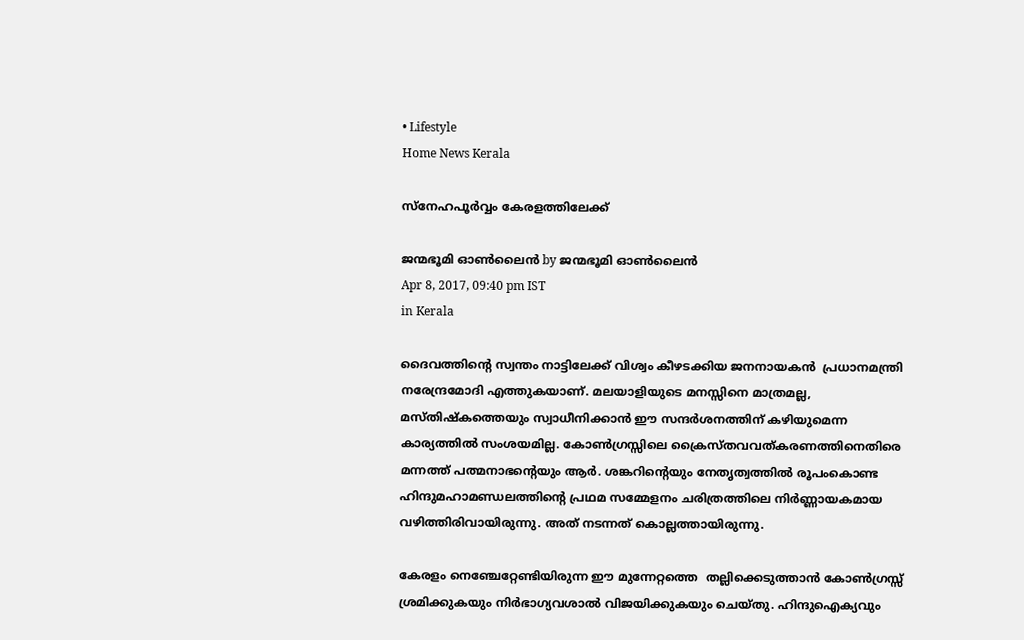• Lifestyle
Home News Kerala

സ്‌നേഹപൂര്‍വ്വം കേരളത്തിലേക്ക്

ജന്മഭൂമി ഓണ്‍ലൈന്‍ by ജന്മഭൂമി ഓണ്‍ലൈന്‍
Apr 8, 2017, 09:40 pm IST
in Kerala

ദൈവത്തിന്റെ സ്വന്തം നാട്ടിലേക്ക് വിശ്വം കീഴടക്കിയ ജനനായകന്‍  പ്രധാനമന്ത്രി നരേന്ദ്രമോദി എത്തുകയാണ്. മലയാളിയുടെ മനസ്സിനെ മാത്രമല്ല, മസ്തിഷ്‌കത്തെയും സ്വാധീനിക്കാന്‍ ഈ സന്ദര്‍ശനത്തിന് കഴിയുമെന്ന കാര്യത്തില്‍ സംശയമില്ല. കോണ്‍ഗ്രസ്സിലെ ക്രൈസ്തവവത്കരണത്തിനെതിരെ മന്നത്ത് പത്മനാഭന്റെയും ആര്‍. ശങ്കറിന്റെയും നേതൃത്വത്തില്‍ രൂപംകൊണ്ട ഹിന്ദുമഹാമണ്ഡലത്തിന്റെ പ്രഥമ സമ്മേളനം ചരിത്രത്തിലെ നിര്‍ണ്ണായകമായ വഴിത്തിരിവായിരുന്നു. അത് നടന്നത് കൊല്ലത്തായിരുന്നു.

കേരളം നെഞ്ചേറ്റേണ്ടിയിരുന്ന ഈ മുന്നേറ്റത്തെ  തല്ലിക്കെടുത്താന്‍ കോണ്‍ഗ്രസ്സ് ശ്രമിക്കുകയും നിര്‍ഭാഗ്യവശാല്‍ വിജയിക്കുകയും ചെയ്തു. ഹിന്ദുഐക്യവും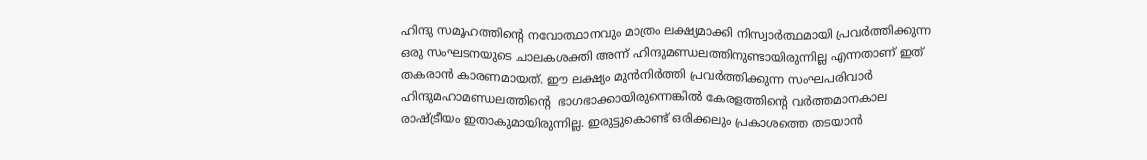ഹിന്ദു സമൂഹത്തിന്റെ നവോത്ഥാനവും മാത്രം ലക്ഷ്യമാക്കി നിസ്വാര്‍ത്ഥമായി പ്രവര്‍ത്തിക്കുന്ന ഒരു സംഘടനയുടെ ചാലകശക്തി അന്ന് ഹിന്ദുമണ്ഡലത്തിനുണ്ടായിരുന്നില്ല എന്നതാണ് ഇത് തകരാന്‍ കാരണമായത്. ഈ ലക്ഷ്യം മുന്‍നിര്‍ത്തി പ്രവര്‍ത്തിക്കുന്ന സംഘപരിവാര്‍ ഹിന്ദുമഹാമണ്ഡലത്തിന്റെ  ഭാഗഭാക്കായിരുന്നെങ്കില്‍ കേരളത്തിന്റെ വര്‍ത്തമാനകാല രാഷ്‌ട്രീയം ഇതാകുമായിരുന്നില്ല. ഇരുട്ടുകൊണ്ട് ഒരിക്കലും പ്രകാശത്തെ തടയാന്‍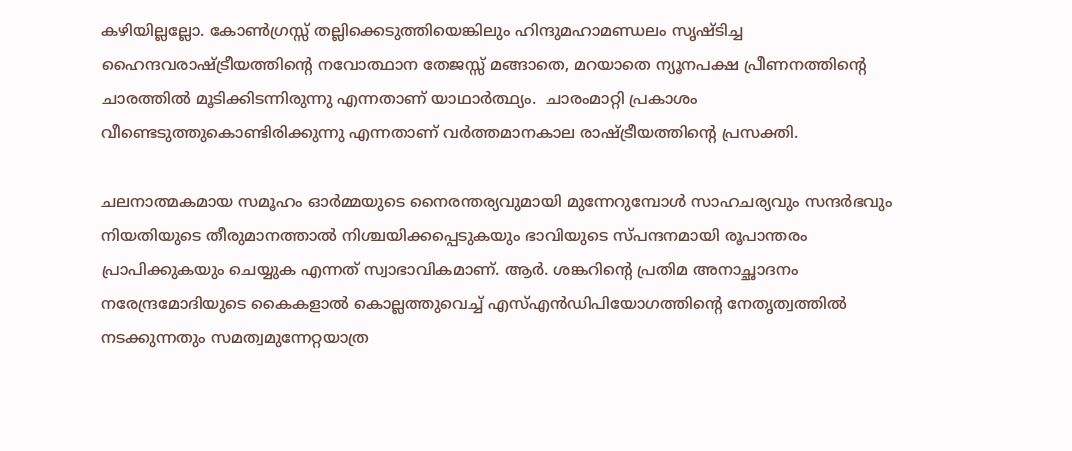കഴിയില്ലല്ലോ. കോണ്‍ഗ്രസ്സ് തല്ലിക്കെടുത്തിയെങ്കിലും ഹിന്ദുമഹാമണ്ഡലം സൃഷ്ടിച്ച ഹൈന്ദവരാഷ്‌ട്രീയത്തിന്റെ നവോത്ഥാന തേജസ്സ് മങ്ങാതെ, മറയാതെ ന്യൂനപക്ഷ പ്രീണനത്തിന്റെ ചാരത്തില്‍ മൂടിക്കിടന്നിരുന്നു എന്നതാണ് യാഥാര്‍ത്ഥ്യം.  ചാരംമാറ്റി പ്രകാശം വീണ്ടെടുത്തുകൊണ്ടിരിക്കുന്നു എന്നതാണ് വര്‍ത്തമാനകാല രാഷ്‌ട്രീയത്തിന്റെ പ്രസക്തി.

ചലനാത്മകമായ സമൂഹം ഓര്‍മ്മയുടെ നൈരന്തര്യവുമായി മുന്നേറുമ്പോള്‍ സാഹചര്യവും സന്ദര്‍ഭവും നിയതിയുടെ തീരുമാനത്താല്‍ നിശ്ചയിക്കപ്പെടുകയും ഭാവിയുടെ സ്പന്ദനമായി രൂപാന്തരം പ്രാപിക്കുകയും ചെയ്യുക എന്നത് സ്വാഭാവികമാണ്. ആര്‍. ശങ്കറിന്റെ പ്രതിമ അനാച്ഛാദനം നരേന്ദ്രമോദിയുടെ കൈകളാല്‍ കൊല്ലത്തുവെച്ച് എസ്എന്‍ഡിപിയോഗത്തിന്റെ നേതൃത്വത്തില്‍ നടക്കുന്നതും സമത്വമുന്നേറ്റയാത്ര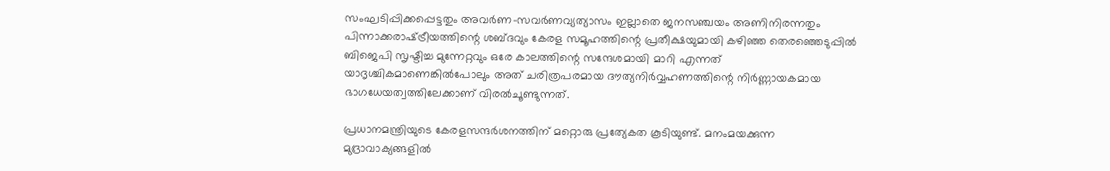സംഘടിപ്പിക്കപ്പെട്ടതും അവര്‍ണ-സവര്‍ണവ്യത്യാസം ഇല്ലാതെ ജനസഞ്ചയം അണിനിരന്നതും പിന്നാക്കരാഷ്‌ട്രീയത്തിന്റെ ശബ്ദവും കേരള സമൂഹത്തിന്റെ പ്രതീക്ഷയുമായി കഴിഞ്ഞ തെരഞ്ഞെടുപ്പില്‍ ബിജെപി സൃഷ്ടിച്ച മുന്നേറ്റവും ഒരേ കാലത്തിന്റെ സന്ദേശമായി മാറി എന്നത് യാദൃശ്ചികമാണെങ്കില്‍പോലും അത് ചരിത്രപരമായ ദൗത്യനിര്‍വ്വഹണത്തിന്റെ നിര്‍ണ്ണായകമായ ഭാഗധേയത്വത്തിലേക്കാണ് വിരല്‍ചൂണ്ടുന്നത്.

പ്രധാനമന്ത്രിയുടെ കേരളസന്ദര്‍ശനത്തിന് മറ്റൊരു പ്രത്യേകത കൂടിയുണ്ട്. മനംമയക്കുന്ന മുദ്രാവാക്യങ്ങളില്‍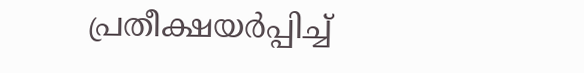പ്രതീക്ഷയര്‍പ്പിച്ച്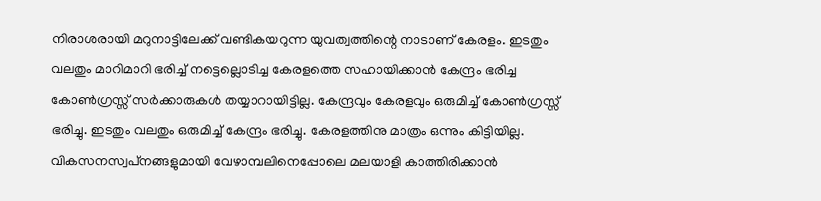നിരാശരായി മറുനാട്ടിലേക്ക് വണ്ടികയറുന്ന യുവത്വത്തിന്റെ നാടാണ് കേരളം. ഇടതും വലതും മാറിമാറി ഭരിച്ച് നട്ടെല്ലൊടിച്ച കേരളത്തെ സഹായിക്കാന്‍ കേന്ദ്രം ഭരിച്ച കോണ്‍ഗ്രസ്സ് സര്‍ക്കാരുകള്‍ തയ്യാറായിട്ടില്ല. കേന്ദ്രവും കേരളവും ഒരുമിച്ച് കോണ്‍ഗ്രസ്സ് ഭരിച്ചു. ഇടതും വലതും ഒരുമിച്ച് കേന്ദ്രം ഭരിച്ചു. കേരളത്തിനു മാത്രം ഒന്നും കിട്ടിയില്ല. വികസനസ്വപ്‌നങ്ങളുമായി വേഴാമ്പലിനെപ്പോലെ മലയാളി കാത്തിരിക്കാന്‍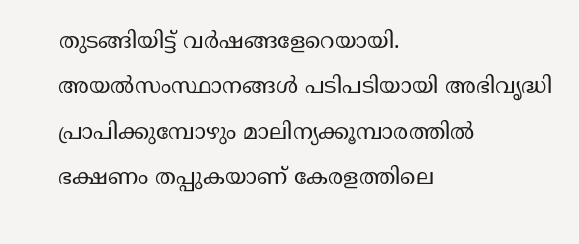തുടങ്ങിയിട്ട് വര്‍ഷങ്ങളേറെയായി. അയല്‍സംസ്ഥാനങ്ങള്‍ പടിപടിയായി അഭിവൃദ്ധി പ്രാപിക്കുമ്പോഴും മാലിന്യക്കൂമ്പാരത്തില്‍ ഭക്ഷണം തപ്പുകയാണ് കേരളത്തിലെ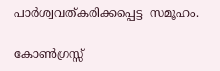പാര്‍ശ്വവത്കരിക്കപ്പെട്ട  സമൂഹം.

കോണ്‍ഗ്രസ്സ്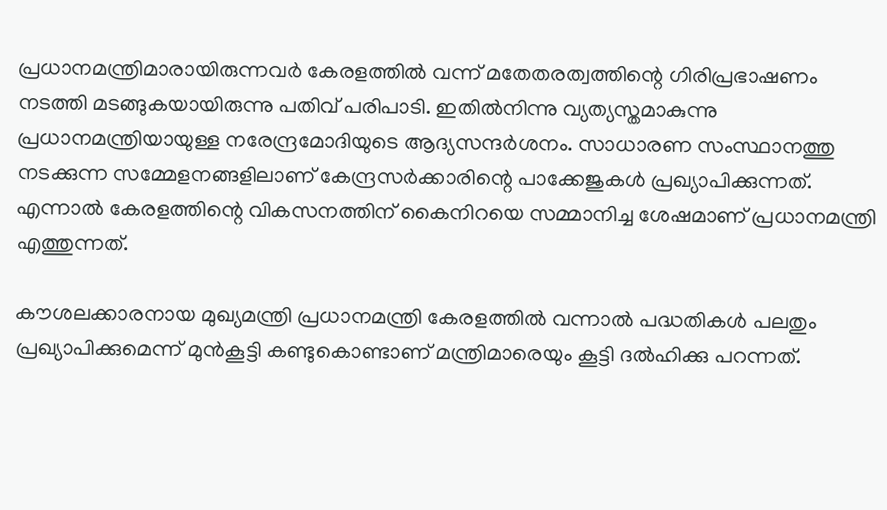പ്രധാനമന്ത്രിമാരായിരുന്നവര്‍ കേരളത്തില്‍ വന്ന് മതേതരത്വത്തിന്റെ ഗിരിപ്രഭാഷണം നടത്തി മടങ്ങുകയായിരുന്നു പതിവ് പരിപാടി. ഇതില്‍നിന്നു വ്യത്യസ്തമാകുന്നു പ്രധാനമന്ത്രിയായുള്ള നരേന്ദ്രമോദിയുടെ ആദ്യസന്ദര്‍ശനം. സാധാരണ സംസ്ഥാനത്തു നടക്കുന്ന സമ്മേളനങ്ങളിലാണ് കേന്ദ്രസര്‍ക്കാരിന്റെ പാക്കേജുകള്‍ പ്രഖ്യാപിക്കുന്നത്. എന്നാല്‍ കേരളത്തിന്റെ വികസനത്തിന് കൈനിറയെ സമ്മാനിച്ച ശേഷമാണ് പ്രധാനമന്ത്രി എത്തുന്നത്.

കൗശലക്കാരനായ മുഖ്യമന്ത്രി പ്രധാനമന്ത്രി കേരളത്തില്‍ വന്നാല്‍ പദ്ധതികള്‍ പലതും പ്രഖ്യാപിക്കുമെന്ന് മുന്‍കൂട്ടി കണ്ടുകൊണ്ടാണ് മന്ത്രിമാരെയും കൂട്ടി ദല്‍ഹിക്കു പറന്നത്.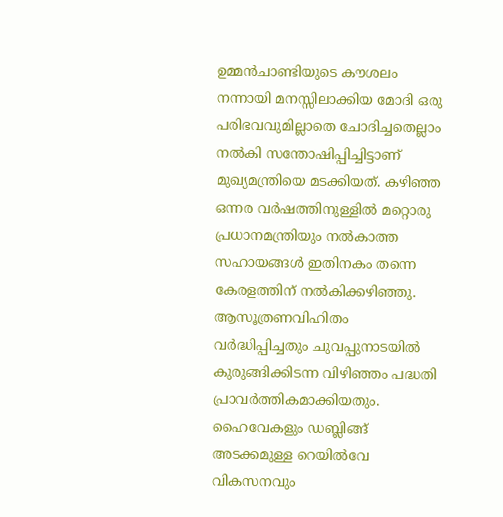ഉമ്മന്‍ചാണ്ടിയുടെ കൗശലം നന്നായി മനസ്സിലാക്കിയ മോദി ഒരു പരിഭവവുമില്ലാതെ ചോദിച്ചതെല്ലാം നല്‍കി സന്തോഷിപ്പിച്ചിട്ടാണ് മുഖ്യമന്ത്രിയെ മടക്കിയത്. കഴിഞ്ഞ ഒന്നര വര്‍ഷത്തിനുള്ളില്‍ മറ്റൊരു പ്രധാനമന്ത്രിയും നല്‍കാത്ത സഹായങ്ങള്‍ ഇതിനകം തന്നെ കേരളത്തിന് നല്‍കിക്കഴിഞ്ഞു. ആസൂത്രണവിഹിതം വര്‍ദ്ധിപ്പിച്ചതും ചുവപ്പുനാടയില്‍ കുരുങ്ങിക്കിടന്ന വിഴിഞ്ഞം പദ്ധതി പ്രാവര്‍ത്തികമാക്കിയതും. ഹൈവേകളും ഡബ്ലിങ്ങ് അടക്കമുള്ള റെയില്‍വേ വികസനവും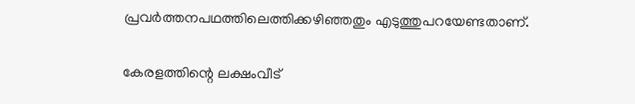പ്രവര്‍ത്തനപഥത്തിലെത്തിക്കഴിഞ്ഞതും എടുത്തുപറയേണ്ടതാണ്.

കേരളത്തിന്റെ ലക്ഷംവീട്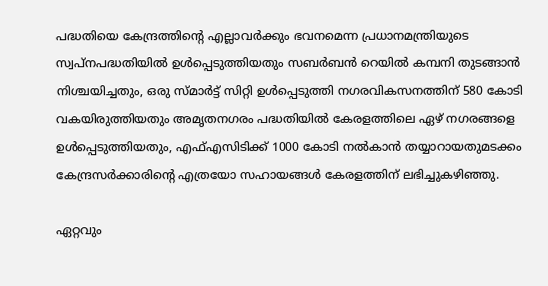പദ്ധതിയെ കേന്ദ്രത്തിന്റെ എല്ലാവര്‍ക്കും ഭവനമെന്ന പ്രധാനമന്ത്രിയുടെ സ്വപ്‌നപദ്ധതിയില്‍ ഉള്‍പ്പെടുത്തിയതും സബര്‍ബന്‍ റെയില്‍ കമ്പനി തുടങ്ങാന്‍ നിശ്ചയിച്ചതും, ഒരു സ്മാര്‍ട്ട് സിറ്റി ഉള്‍പ്പെടുത്തി നഗരവികസനത്തിന് 580 കോടി വകയിരുത്തിയതും അമൃതനഗരം പദ്ധതിയില്‍ കേരളത്തിലെ ഏഴ് നഗരങ്ങളെ ഉള്‍പ്പെടുത്തിയതും, എഫ്എസിടിക്ക് 1000 കോടി നല്‍കാന്‍ തയ്യാറായതുമടക്കം  കേന്ദ്രസര്‍ക്കാരിന്റെ എത്രയോ സഹായങ്ങള്‍ കേരളത്തിന് ലഭിച്ചുകഴിഞ്ഞു.

ഏറ്റവും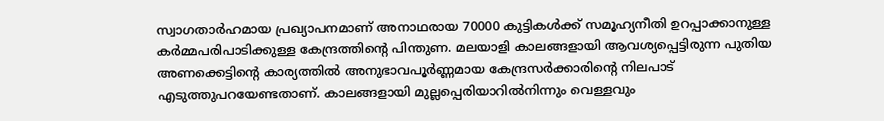സ്വാഗതാര്‍ഹമായ പ്രഖ്യാപനമാണ് അനാഥരായ 70000 കുട്ടികള്‍ക്ക് സമൂഹ്യനീതി ഉറപ്പാക്കാനുള്ള കര്‍മ്മപരിപാടിക്കുള്ള കേന്ദ്രത്തിന്റെ പിന്തുണ. മലയാളി കാലങ്ങളായി ആവശ്യപ്പെട്ടിരുന്ന പുതിയ അണക്കെട്ടിന്റെ കാര്യത്തില്‍ അനുഭാവപൂര്‍ണ്ണമായ കേന്ദ്രസര്‍ക്കാരിന്റെ നിലപാട് എടുത്തുപറയേണ്ടതാണ്. കാലങ്ങളായി മുല്ലപ്പെരിയാറില്‍നിന്നും വെള്ളവും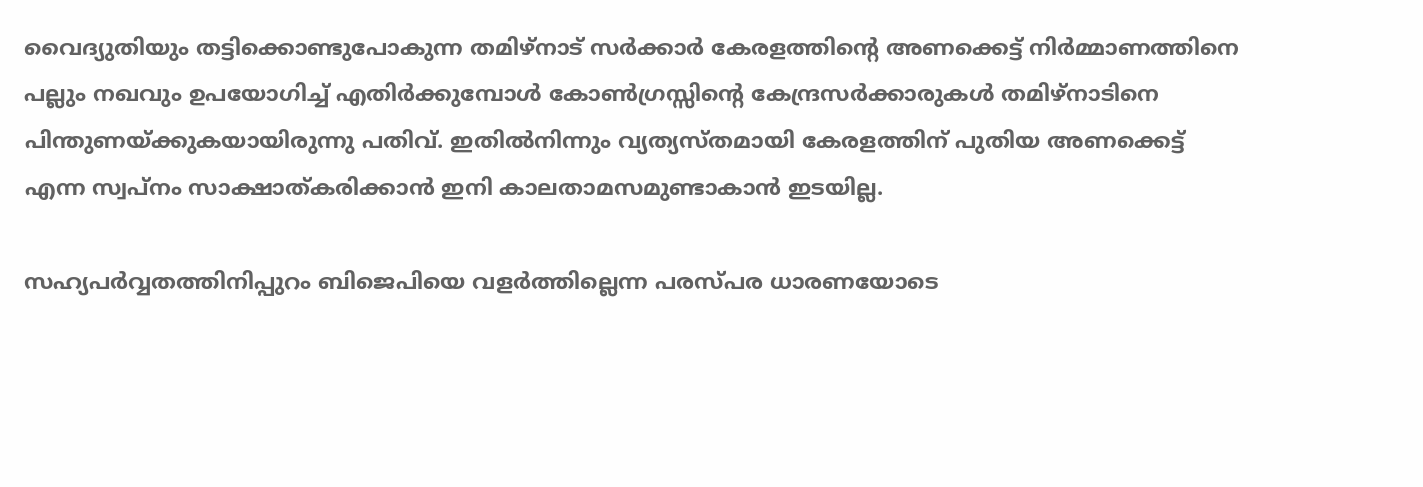വൈദ്യുതിയും തട്ടിക്കൊണ്ടുപോകുന്ന തമിഴ്‌നാട് സര്‍ക്കാര്‍ കേരളത്തിന്റെ അണക്കെട്ട് നിര്‍മ്മാണത്തിനെ പല്ലും നഖവും ഉപയോഗിച്ച് എതിര്‍ക്കുമ്പോള്‍ കോണ്‍ഗ്രസ്സിന്റെ കേന്ദ്രസര്‍ക്കാരുകള്‍ തമിഴ്‌നാടിനെ പിന്തുണയ്‌ക്കുകയായിരുന്നു പതിവ്. ഇതില്‍നിന്നും വ്യത്യസ്തമായി കേരളത്തിന് പുതിയ അണക്കെട്ട് എന്ന സ്വപ്‌നം സാക്ഷാത്കരിക്കാന്‍ ഇനി കാലതാമസമുണ്ടാകാന്‍ ഇടയില്ല.

സഹ്യപര്‍വ്വതത്തിനിപ്പുറം ബിജെപിയെ വളര്‍ത്തില്ലെന്ന പരസ്പര ധാരണയോടെ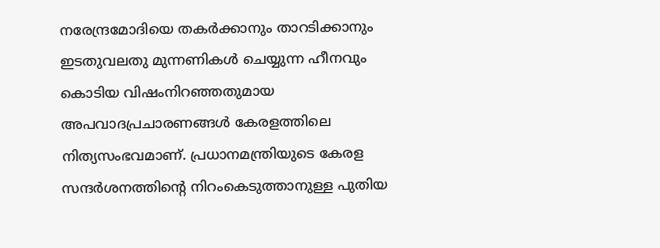നരേന്ദ്രമോദിയെ തകര്‍ക്കാനും താറടിക്കാനും ഇടതുവലതു മുന്നണികള്‍ ചെയ്യുന്ന ഹീനവും കൊടിയ വിഷംനിറഞ്ഞതുമായ അപവാദപ്രചാരണങ്ങള്‍ കേരളത്തിലെ നിത്യസംഭവമാണ്. പ്രധാനമന്ത്രിയുടെ കേരള സന്ദര്‍ശനത്തിന്റെ നിറംകെടുത്താനുള്ള പുതിയ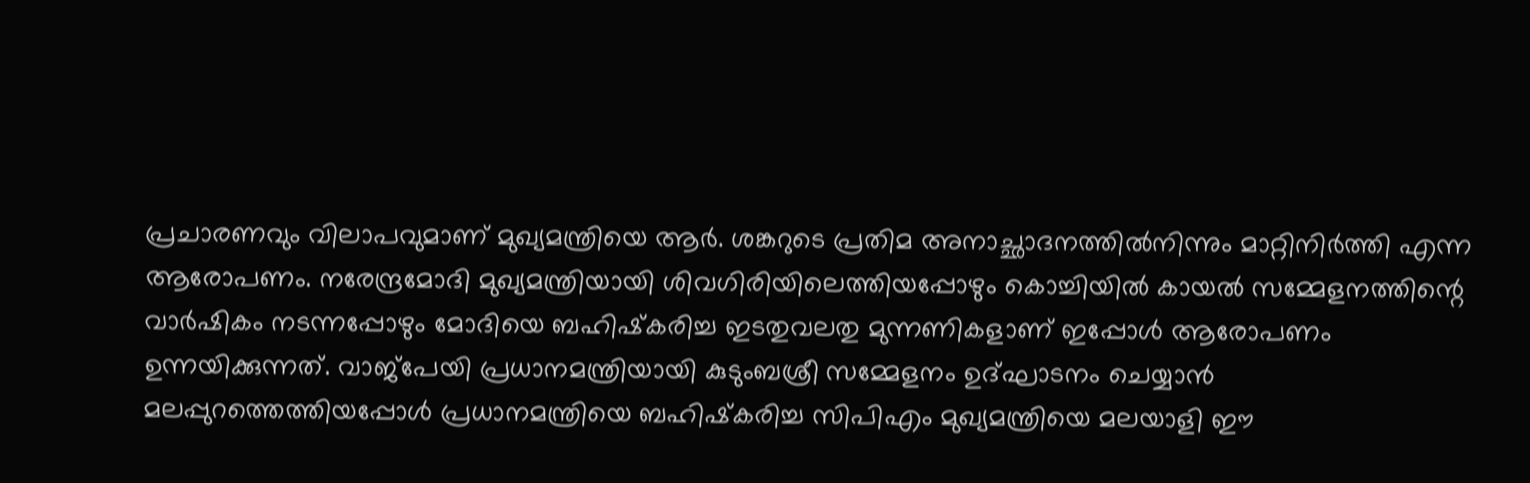പ്രചാരണവും വിലാപവുമാണ് മുഖ്യമന്ത്രിയെ ആര്‍. ശങ്കറുടെ പ്രതിമ അനാച്ഛാദനത്തില്‍നിന്നും മാറ്റിനിര്‍ത്തി എന്ന ആരോപണം. നരേന്ദ്രമോദി മുഖ്യമന്ത്രിയായി ശിവഗിരിയിലെത്തിയപ്പോഴും കൊച്ചിയില്‍ കായല്‍ സമ്മേളനത്തിന്റെ വാര്‍ഷികം നടന്നപ്പോഴും മോദിയെ ബഹിഷ്‌കരിച്ച ഇടതുവലതു മുന്നണികളാണ് ഇപ്പോള്‍ ആരോപണം ഉന്നയിക്കുന്നത്. വാജ്‌പേയി പ്രധാനമന്ത്രിയായി കുടുംബശ്രീ സമ്മേളനം ഉദ്ഘാടനം ചെയ്യാന്‍ മലപ്പുറത്തെത്തിയപ്പോള്‍ പ്രധാനമന്ത്രിയെ ബഹിഷ്‌കരിച്ച സിപിഎം മുഖ്യമന്ത്രിയെ മലയാളി ഈ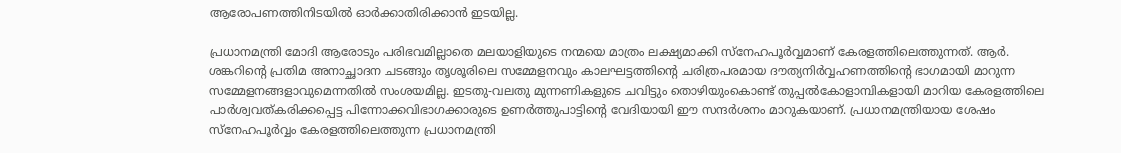ആരോപണത്തിനിടയില്‍ ഓര്‍ക്കാതിരിക്കാന്‍ ഇടയില്ല.

പ്രധാനമന്ത്രി മോദി ആരോടും പരിഭവമില്ലാതെ മലയാളിയുടെ നന്മയെ മാത്രം ലക്ഷ്യമാക്കി സ്‌നേഹപൂര്‍വ്വമാണ് കേരളത്തിലെത്തുന്നത്. ആര്‍. ശങ്കറിന്റെ പ്രതിമ അനാച്ഛാദന ചടങ്ങും തൃശൂരിലെ സമ്മേളനവും കാലഘട്ടത്തിന്റെ ചരിത്രപരമായ ദൗത്യനിര്‍വ്വഹണത്തിന്റെ ഭാഗമായി മാറുന്ന സമ്മേളനങ്ങളാവുമെന്നതില്‍ സംശയമില്ല. ഇടതു-വലതു മുന്നണികളുടെ ചവിട്ടും തൊഴിയുംകൊണ്ട് തുപ്പല്‍കോളാമ്പികളായി മാറിയ കേരളത്തിലെ പാര്‍ശ്വവത്കരിക്കപ്പെട്ട പിന്നോക്കവിഭാഗക്കാരുടെ ഉണര്‍ത്തുപാട്ടിന്റെ വേദിയായി ഈ സന്ദര്‍ശനം മാറുകയാണ്. പ്രധാനമന്ത്രിയായ ശേഷം സ്‌നേഹപൂര്‍വ്വം കേരളത്തിലെത്തുന്ന പ്രധാനമന്ത്രി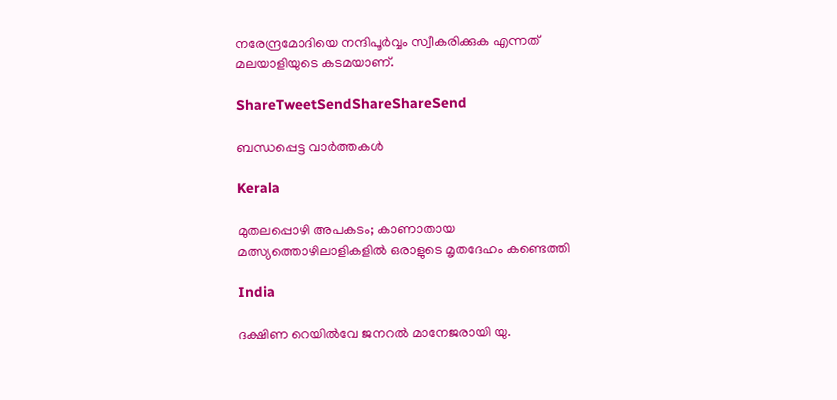നരേന്ദ്രമോദിയെ നന്ദിപൂര്‍വ്വം സ്വീകരിക്കുക എന്നത് മലയാളിയുടെ കടമയാണ്.

ShareTweetSendShareShareSend

ബന്ധപ്പെട്ട വാര്‍ത്തകള്‍

Kerala

മുതലപ്പൊഴി അപകടം; കാണാതായ മത്സ്യത്തൊഴിലാളികളില്‍ ഒരാളുടെ മൃതദേഹം കണ്ടെത്തി

India

ദക്ഷിണ റെയില്‍വേ ജനറല്‍ മാനേജരായി യു.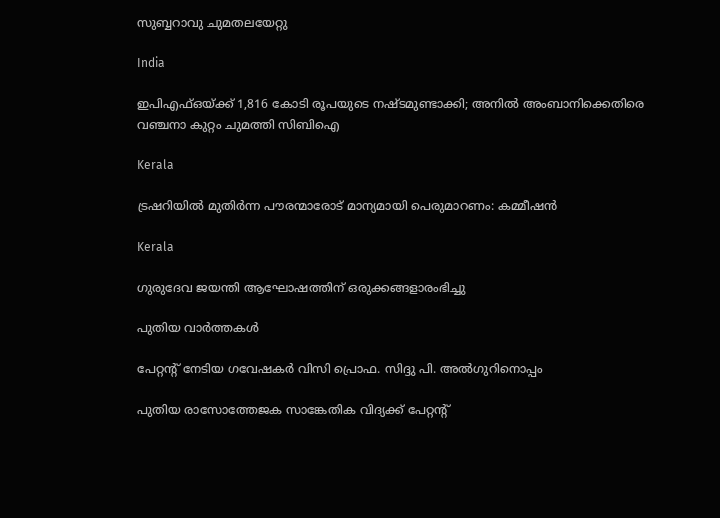സുബ്ബറാവു ചുമതലയേറ്റു

India

ഇപിഎഫ്‌ഒയ്‌ക്ക് 1,816 കോടി രൂപയുടെ നഷ്ടമുണ്ടാക്കി; അനില്‍ അംബാനിക്കെതിരെ വഞ്ചനാ കുറ്റം ചുമത്തി സിബിഐ

Kerala

ട്രഷറിയില്‍ മുതിര്‍ന്ന പൗരന്മാരോട് മാന്യമായി പെരുമാറണം: കമ്മീഷന്‍

Kerala

ഗുരുദേവ ജയന്തി ആഘോഷത്തിന് ഒരുക്കങ്ങളാരംഭിച്ചു

പുതിയ വാര്‍ത്തകള്‍

പേറ്റന്റ് നേടിയ ഗവേഷകര്‍ വിസി പ്രൊഫ. സിദ്ദു പി. അല്‍ഗുറിനൊപ്പം

പുതിയ രാസോത്തേജക സാങ്കേതിക വിദ്യക്ക് പേറ്റന്റ്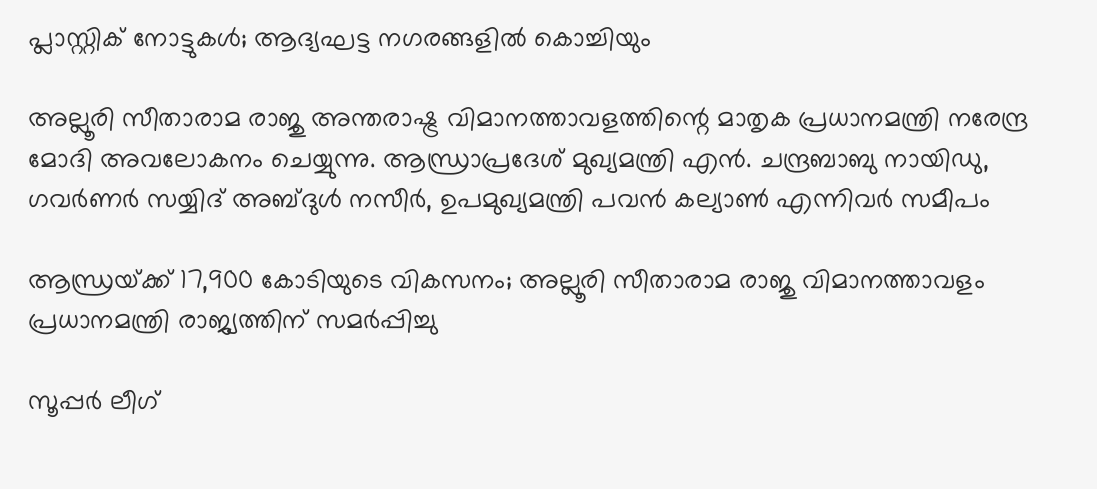പ്ലാസ്റ്റിക് നോട്ടുകള്‍; ആദ്യഘട്ട നഗരങ്ങളില്‍ കൊച്ചിയും

അല്ലൂരി സീതാരാമ രാജു അന്തരാഷ്ട്ര വിമാനത്താവളത്തിന്റെ മാതൃക പ്രധാനമന്ത്രി നരേന്ദ്ര മോദി അവലോകനം ചെയ്യുന്നു. ആന്ധ്രാപ്രദേശ് മുഖ്യമന്ത്രി എന്‍. ചന്ദ്രബാബു നായിഡു, ഗവര്‍ണര്‍ സയ്യിദ് അബ്ദുള്‍ നസീര്‍, ഉപമുഖ്യമന്ത്രി പവന്‍ കല്യാണ്‍ എന്നിവര്‍ സമീപം

ആന്ധ്രയ്‌ക്ക് 17,900 കോടിയുടെ വികസനം; അല്ലൂരി സീതാരാമ രാജു വിമാനത്താവളം പ്രധാനമന്ത്രി രാജ്യത്തിന് സമര്‍പ്പിച്ചു

സൂപ്പര്‍ ലീഗ്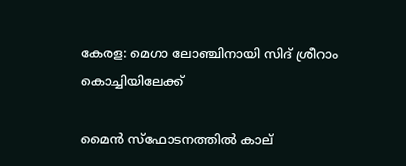കേരള: മെഗാ ലോഞ്ചിനായി സിദ് ശ്രീറാം കൊച്ചിയിലേക്ക്

മൈന്‍ സ്‌ഫോടനത്തില്‍ കാല്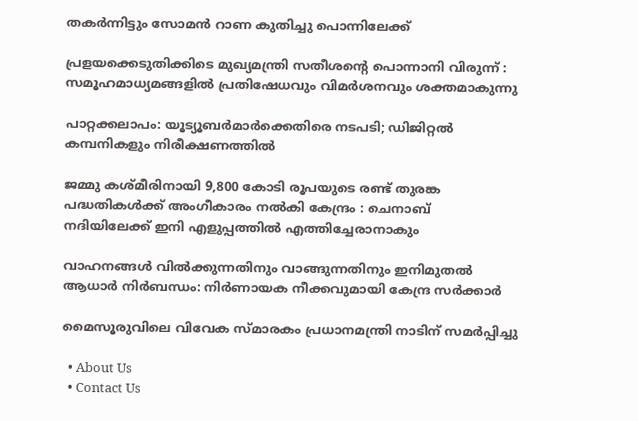തകര്‍ന്നിട്ടും സോമന്‍ റാണ കുതിച്ചു പൊന്നിലേക്ക്

പ്രളയക്കെടുതിക്കിടെ മുഖ്യമന്ത്രി സതീശന്റെ പൊന്നാനി വിരുന്ന് : സമൂഹമാധ്യമങ്ങളിൽ പ്രതിഷേധവും വിമർശനവും ശക്തമാകുന്നു

പാറ്റക്കലാപം: യൂട്യൂബര്‍മാര്‍ക്കെതിരെ നടപടി; ഡിജിറ്റല്‍ കമ്പനികളും നിരീക്ഷണത്തില്‍

ജമ്മു കശ്മീരിനായി 9,800 കോടി രൂപയുടെ രണ്ട് തുരങ്ക പദ്ധതികൾക്ക് അംഗീകാരം നൽകി കേന്ദ്രം : ചെനാബ് നദിയിലേക്ക് ഇനി എളുപ്പത്തിൽ എത്തിച്ചേരാനാകും

വാഹനങ്ങൾ വിൽക്കുന്നതിനും വാങ്ങുന്നതിനും ഇനിമുതൽ ആധാർ നിർബന്ധം: നിർണായക നീക്കവുമായി കേന്ദ്ര സർക്കാർ

മൈസൂരുവിലെ വിവേക സ്മാരകം പ്രധാനമന്ത്രി നാടിന് സമര്‍പ്പിച്ചു

  • About Us
  • Contact Us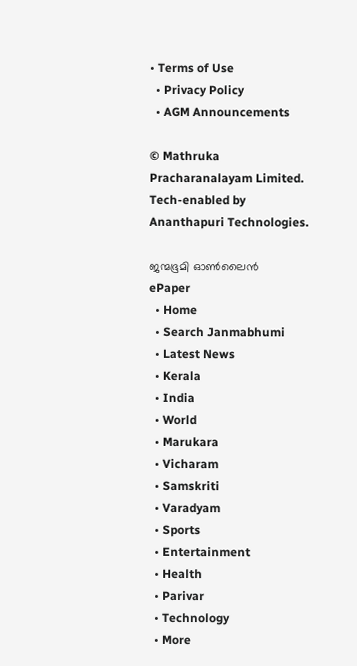• Terms of Use
  • Privacy Policy
  • AGM Announcements

© Mathruka Pracharanalayam Limited.
Tech-enabled by Ananthapuri Technologies.

ജന്മഭൂമി ഓണ്‍ലൈന്‍
ePaper
  • Home
  • Search Janmabhumi
  • Latest News
  • Kerala
  • India
  • World
  • Marukara
  • Vicharam
  • Samskriti
  • Varadyam
  • Sports
  • Entertainment
  • Health
  • Parivar
  • Technology
  • More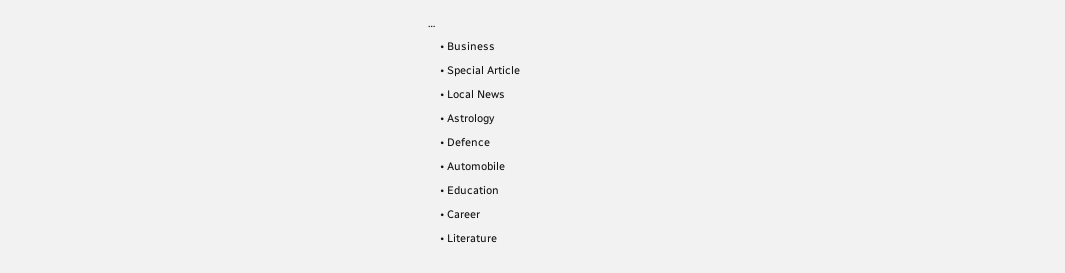…
    • Business
    • Special Article
    • Local News
    • Astrology
    • Defence
    • Automobile
    • Education
    • Career
    • Literature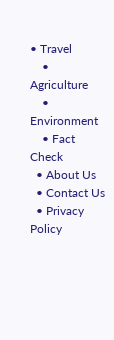• Travel
    • Agriculture
    • Environment
    • Fact Check
  • About Us
  • Contact Us
  • Privacy Policy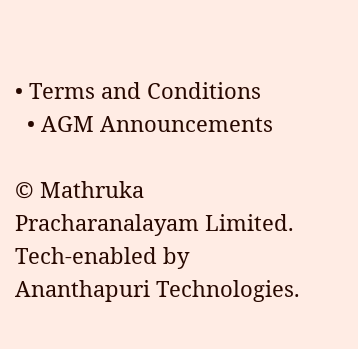• Terms and Conditions
  • AGM Announcements

© Mathruka Pracharanalayam Limited.
Tech-enabled by Ananthapuri Technologies.